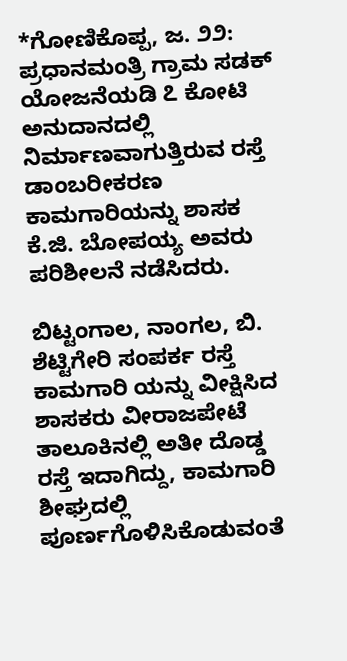*ಗೋಣಿಕೊಪ್ಪ, ಜ. ೨೨: ಪ್ರಧಾನಮಂತ್ರಿ ಗ್ರಾಮ ಸಡಕ್ ಯೋಜನೆಯಡಿ ೭ ಕೋಟಿ ಅನುದಾನದಲ್ಲಿ ನಿರ್ಮಾಣವಾಗುತ್ತಿರುವ ರಸ್ತೆ ಡಾಂಬರೀಕರಣ ಕಾಮಗಾರಿಯನ್ನು ಶಾಸಕ ಕೆ.ಜಿ. ಬೋಪಯ್ಯ ಅವರು ಪರಿಶೀಲನೆ ನಡೆಸಿದರು.

ಬಿಟ್ಟಂಗಾಲ, ನಾಂಗಲ, ಬಿ. ಶೆಟ್ಟಿಗೇರಿ ಸಂಪರ್ಕ ರಸ್ತೆ ಕಾಮಗಾರಿ ಯನ್ನು ವೀಕ್ಷಿಸಿದ ಶಾಸಕರು ವೀರಾಜಪೇಟೆ ತಾಲೂಕಿನಲ್ಲಿ ಅತೀ ದೊಡ್ಡ ರಸ್ತೆ ಇದಾಗಿದ್ದು, ಕಾಮಗಾರಿ ಶೀಘ್ರದಲ್ಲಿ ಪೂರ್ಣಗೊಳಿಸಿಕೊಡುವಂತೆ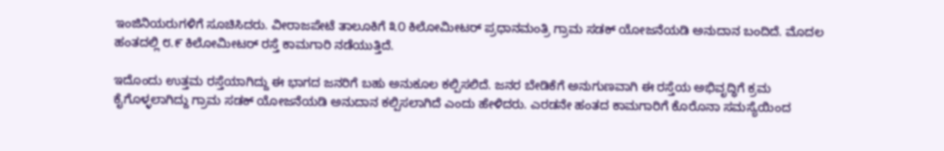ಇಂಜಿನಿಯರುಗಳಿಗೆ ಸೂಚಿಸಿದರು. ವೀರಾಜಪೇಟೆ ತಾಲೂಕಿಗೆ ೩೦ ಕಿಲೋಮೀಟರ್ ಪ್ರಧಾನಮಂತ್ರಿ ಗ್ರಾಮ ಸಡಕ್ ಯೋಜನೆಯಡಿ ಅನುದಾನ ಬಂದಿದೆ. ಮೊದಲ ಹಂತದಲ್ಲಿ ೮.೯ ಕಿಲೋಮೀಟರ್ ರಸ್ತೆ ಕಾಮಗಾರಿ ನಡೆಯುತ್ತಿದೆ.

ಇದೊಂದು ಉತ್ತಮ ರಸ್ತೆಯಾಗಿದ್ದು ಈ ಭಾಗದ ಜನರಿಗೆ ಬಹು ಅನುಕೂಲ ಕಲ್ಪಿಸಲಿದೆ. ಜನರ ಬೇಡಿಕೆಗೆ ಅನುಗುಣವಾಗಿ ಈ ರಸ್ತೆಯ ಅಭಿವೃದ್ಧಿಗೆ ಕ್ರಮ ಕೈಗೊಳ್ಳಲಾಗಿದ್ದು ಗ್ರಾಮ ಸಡಕ್ ಯೋಜನೆಯಡಿ ಅನುದಾನ ಕಲ್ಪಿಸಲಾಗಿದೆ ಎಂದು ಹೇಳಿದರು. ಎರಡನೇ ಹಂತದ ಕಾಮಗಾರಿಗೆ ಕೊರೊನಾ ಸಮಸ್ಯೆಯಿಂದ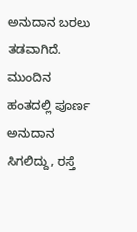ಅನುದಾನ ಬರಲು ತಡವಾಗಿದೆ. ಮುಂದಿನ ಹಂತದಲ್ಲಿ ಪೂರ್ಣ ಅನುದಾನ ಸಿಗಲಿದ್ದು, ರಸ್ತೆ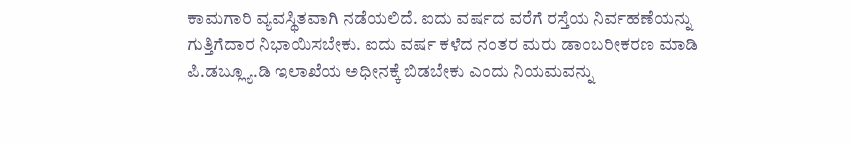ಕಾಮಗಾರಿ ವ್ಯವಸ್ಥಿತವಾಗಿ ನಡೆಯಲಿದೆ. ಐದು ವರ್ಷದ ವರೆಗೆ ರಸ್ತೆಯ ನಿರ್ವಹಣೆಯನ್ನು ಗುತ್ತಿಗೆದಾರ ನಿಭಾಯಿಸಬೇಕು. ಐದು ವರ್ಷ ಕಳೆದ ನಂತರ ಮರು ಡಾಂಬರೀಕರಣ ಮಾಡಿ ಪಿ.ಡಬ್ಲ್ಯೂ.ಡಿ ಇಲಾಖೆಯ ಅಧೀನಕ್ಕೆ ಬಿಡಬೇಕು ಎಂದು ನಿಯಮವನ್ನು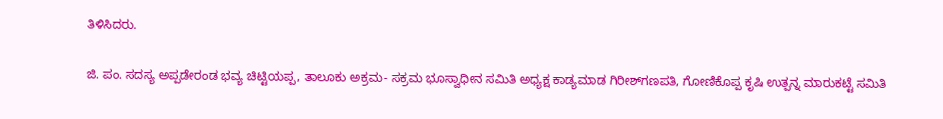ತಿಳಿಸಿದರು.

ಜಿ. ಪಂ. ಸದಸ್ಯ ಅಪ್ಪಡೇರಂಡ ಭವ್ಯ ಚಿಟ್ಟಿಯಪ್ಪ, ತಾಲೂಕು ಅಕ್ರಮ- ಸಕ್ರಮ ಭೂಸ್ವಾಧೀನ ಸಮಿತಿ ಅಧ್ಯಕ್ಷ ಕಾಡ್ಯಮಾಡ ಗಿರೀಶ್‌ಗಣಪತಿ, ಗೋಣಿಕೊಪ್ಪ ಕೃಷಿ ಉತ್ಪನ್ನ ಮಾರುಕಟ್ಟೆ ಸಮಿತಿ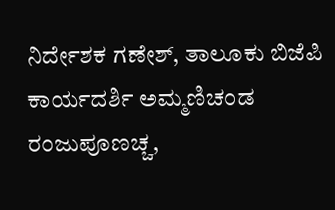ನಿರ್ದೇಶಕ ಗಣೇಶ್, ತಾಲೂಕು ಬಿಜೆಪಿ ಕಾರ್ಯದರ್ಶಿ ಅಮ್ಮಣಿಚಂಡ ರಂಜುಪೂಣಚ್ಚ,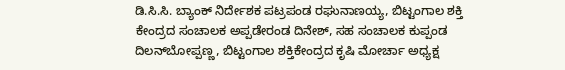ಡಿ.ಸಿ.ಸಿ. ಬ್ಯಾಂಕ್ ನಿರ್ದೇಶಕ ಪಟ್ರಪಂಡ ರಘುನಾಣಯ್ಯ, ಬಿಟ್ಟಂಗಾಲ ಶಕ್ತಿ ಕೇಂದ್ರದ ಸಂಚಾಲಕ ಅಪ್ಪಡೇರಂಡ ದಿನೇಶ್, ಸಹ ಸಂಚಾಲಕ ಕುಪ್ಪಂಡ ದಿಲನ್‌ಬೋಪ್ಪಣ್ಣ, ಬಿಟ್ಟಂಗಾಲ ಶಕ್ತಿಕೇಂದ್ರದ ಕೃಷಿ ಮೋರ್ಚಾ ಅಧ್ಯಕ್ಷ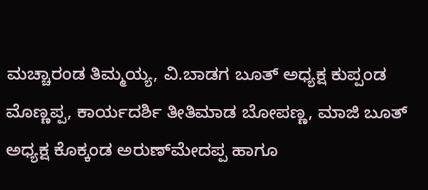ಮಚ್ಚಾರಂಡ ತಿಮ್ಮಯ್ಯ, ವಿ.ಬಾಡಗ ಬೂತ್ ಅಧ್ಯಕ್ಷ ಕುಪ್ಪಂಡ ಮೊಣ್ಣಪ್ಪ, ಕಾರ್ಯದರ್ಶಿ ತೀತಿಮಾಡ ಬೋಪಣ್ಣ, ಮಾಜಿ ಬೂತ್ ಅಧ್ಯಕ್ಷ ಕೊಕ್ಕಂಡ ಅರುಣ್‌ಮೇದಪ್ಪ ಹಾಗೂ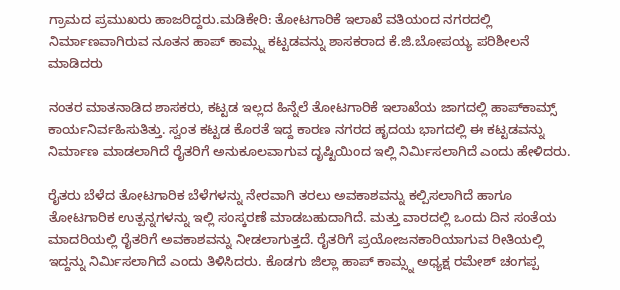ಗ್ರಾಮದ ಪ್ರಮುಖರು ಹಾಜರಿದ್ದರು.ಮಡಿಕೇರಿ: ತೋಟಗಾರಿಕೆ ಇಲಾಖೆ ವತಿಯಂದ ನಗರದಲ್ಲಿ ನಿರ್ಮಾಣವಾಗಿರುವ ನೂತನ ಹಾಪ್ ಕಾಮ್ಸ್ನ ಕಟ್ಟಡವನ್ನು ಶಾಸಕರಾದ ಕೆ.ಜಿ.ಬೋಪಯ್ಯ ಪರಿಶೀಲನೆ ಮಾಡಿದರು

ನಂತರ ಮಾತನಾಡಿದ ಶಾಸಕರು, ಕಟ್ಟಡ ಇಲ್ಲದ ಹಿನ್ನೆಲೆ ತೋಟಗಾರಿಕೆ ಇಲಾಖೆಯ ಜಾಗದಲ್ಲಿ ಹಾಪ್‌ಕಾಮ್ಸ್ ಕಾರ್ಯನಿರ್ವಹಿಸುತಿತ್ತು. ಸ್ವಂತ ಕಟ್ಟಡ ಕೊರತೆ ಇದ್ದ ಕಾರಣ ನಗರದ ಹೃದಯ ಭಾಗದಲ್ಲಿ ಈ ಕಟ್ಟಡವನ್ನು ನಿರ್ಮಾಣ ಮಾಡಲಾಗಿದೆ ರೈತರಿಗೆ ಅನುಕೂಲವಾಗುವ ದೃಷ್ಟಿಯಿಂದ ಇಲ್ಲಿ ನಿರ್ಮಿಸಲಾಗಿದೆ ಎಂದು ಹೇಳಿದರು.

ರೈತರು ಬೆಳೆದ ತೋಟಗಾರಿಕ ಬೆಳೆಗಳನ್ನು ನೇರವಾಗಿ ತರಲು ಅವಕಾಶವನ್ನು ಕಲ್ಪಿಸಲಾಗಿದೆ ಹಾಗೂ ತೋಟಗಾರಿಕ ಉತ್ಪನ್ನಗಳನ್ನು ಇಲ್ಲಿ ಸಂಸ್ಕರಣೆ ಮಾಡಬಹುದಾಗಿದೆ. ಮತ್ತು ವಾರದಲ್ಲಿ ಒಂದು ದಿನ ಸಂತೆಯ ಮಾದರಿಯಲ್ಲಿ ರೈತರಿಗೆ ಅವಕಾಶವನ್ನು ನೀಡಲಾಗುತ್ತದೆ. ರೈತರಿಗೆ ಪ್ರಯೋಜನಕಾರಿಯಾಗುವ ರೀತಿಯಲ್ಲಿ ಇದ್ದನ್ನು ನಿರ್ಮಿಸಲಾಗಿದೆ ಎಂದು ತಿಳಿಸಿದರು. ಕೊಡಗು ಜಿಲ್ಲಾ ಹಾಪ್ ಕಾಮ್ಸ್ನ ಅಧ್ಯಕ್ಷ ರಮೇಶ್ ಚಂಗಪ್ಪ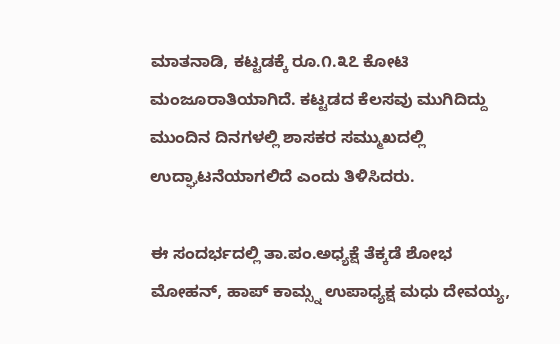ಮಾತನಾಡಿ, ಕಟ್ಟಡಕ್ಕೆ ರೂ.೧.೩೭ ಕೋಟಿ ಮಂಜೂರಾತಿಯಾಗಿದೆ. ಕಟ್ಟಡದ ಕೆಲಸವು ಮುಗಿದಿದ್ದು ಮುಂದಿನ ದಿನಗಳಲ್ಲಿ ಶಾಸಕರ ಸಮ್ಮುಖದಲ್ಲಿ ಉದ್ಘಾಟನೆಯಾಗಲಿದೆ ಎಂದು ತಿಳಿಸಿದರು.

ಈ ಸಂದರ್ಭದಲ್ಲಿ ತಾ.ಪಂ.ಅಧ್ಯಕ್ಷೆ ತೆಕ್ಕಡೆ ಶೋಭ ಮೋಹನ್, ಹಾಪ್ ಕಾಮ್ಸ್ನ ಉಪಾಧ್ಯಕ್ಷ ಮಧು ದೇವಯ್ಯ,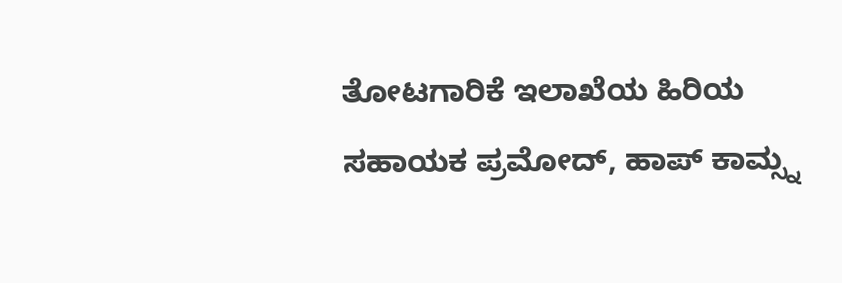ತೋಟಗಾರಿಕೆ ಇಲಾಖೆಯ ಹಿರಿಯ ಸಹಾಯಕ ಪ್ರಮೋದ್, ಹಾಪ್ ಕಾಮ್ಸ್ನ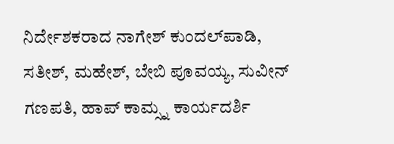ನಿರ್ದೇಶಕರಾದ ನಾಗೇಶ್ ಕುಂದಲ್‌ಪಾಡಿ, ಸತೀಶ್, ಮಹೇಶ್, ಬೇಬಿ ಪೂವಯ್ಯ, ಸುವೀನ್ ಗಣಪತಿ, ಹಾಪ್ ಕಾಮ್ಸ್ನ ಕಾರ್ಯದರ್ಶಿ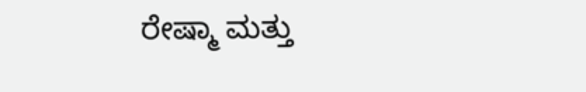ರೇಷ್ಮಾ ಮತ್ತು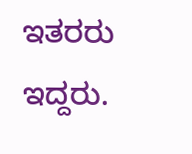ಇತರರು ಇದ್ದರು.